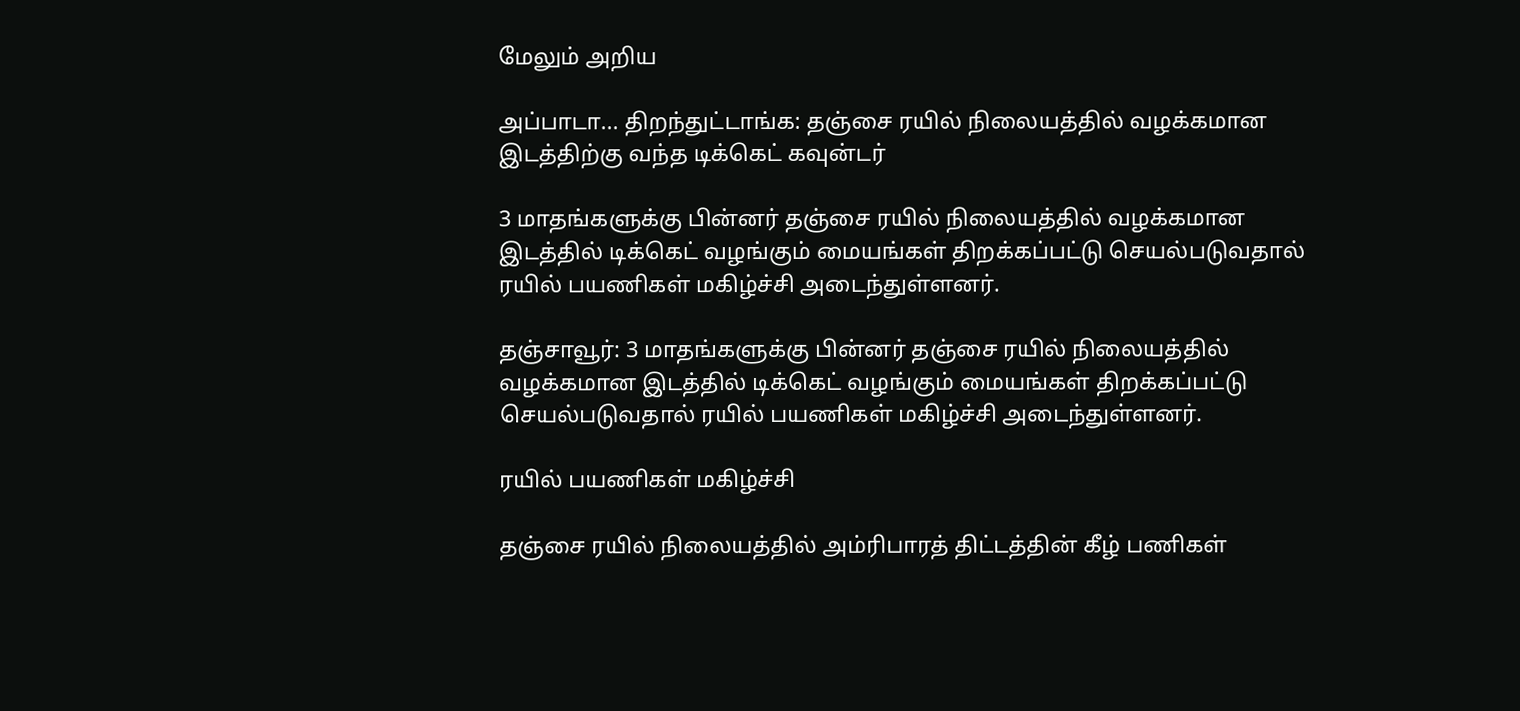மேலும் அறிய

அப்பாடா... திறந்துட்டாங்க: தஞ்சை ரயில் நிலையத்தில் வழக்கமான இடத்திற்கு வந்த டிக்கெட் கவுன்டர்

3 மாதங்களுக்கு பின்னர் தஞ்சை ரயில் நிலையத்தில் வழக்கமான இடத்தில் டிக்கெட் வழங்கும் மையங்கள் திறக்கப்பட்டு செயல்படுவதால் ரயில் பயணிகள் மகிழ்ச்சி அடைந்துள்ளனர்.

தஞ்சாவூர்: 3 மாதங்களுக்கு பின்னர் தஞ்சை ரயில் நிலையத்தில் வழக்கமான இடத்தில் டிக்கெட் வழங்கும் மையங்கள் திறக்கப்பட்டு செயல்படுவதால் ரயில் பயணிகள் மகிழ்ச்சி அடைந்துள்ளனர்.

ரயில் பயணிகள் மகிழ்ச்சி

தஞ்சை ரயில் நிலையத்தில் அம்ரிபாரத் திட்டத்தின் கீழ் பணிகள்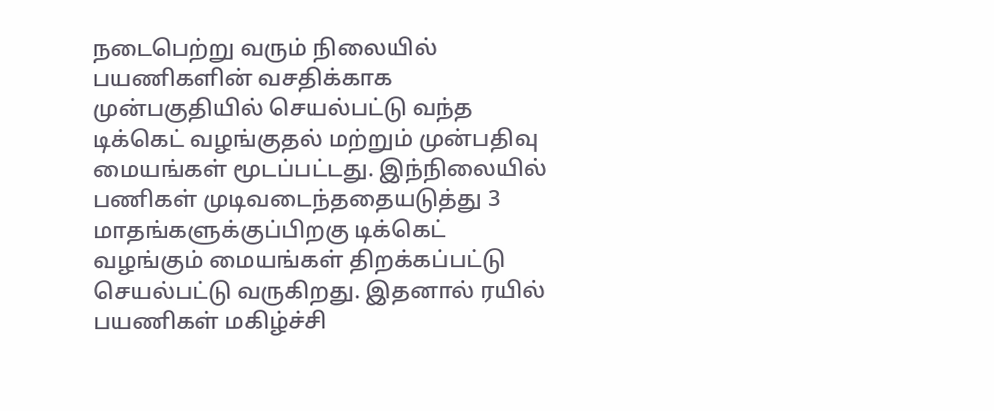நடைபெற்று வரும் நிலையில் பயணிகளின் வசதிக்காக முன்பகுதியில் செயல்பட்டு வந்த டிக்கெட் வழங்குதல் மற்றும் முன்பதிவு மையங்கள் மூடப்பட்டது. இந்நிலையில் பணிகள் முடிவடைந்ததையடுத்து 3 மாதங்களுக்குப்பிறகு டிக்கெட் வழங்கும் மையங்கள் திறக்கப்பட்டு செயல்பட்டு வருகிறது. இதனால் ரயில் பயணிகள் மகிழ்ச்சி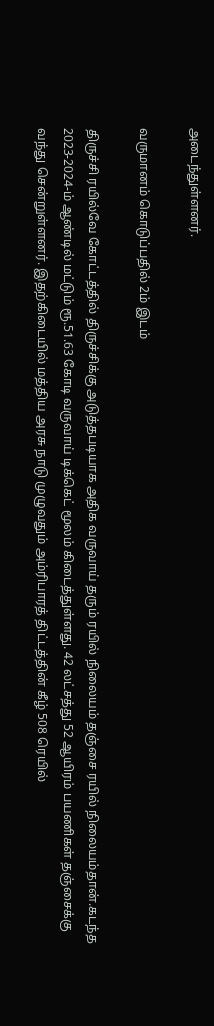அடைந்துள்ளனர்.

வருமானம் கொடுப்பதில் 2ம் இடம்

திருச்சி ரயில்வே கோட்டத்தில் திருச்சிக்கு அடுத்தபடியாக அதிக வருவாய் தரும் ரயில் நிலையம் தஞ்சை ரயில் நிலையம்தான்.கடந்த 2023-2024-ம் ஆண்டில் மட்டும் ரூ.51.63 கோடி வருவாய் டிக்கெட் மூலம் கிடைத்துள்ளது. 42 லட்சத்து 52 ஆயிரம் பயணிகள் தஞ்சைக்கு வந்து சென்றுள்ளனர். இதற்கிடையில் மத்திய அரசு நாடு முழுவதும் அம்ரிபாரத் திட்டத்தின் கீழ் 508 ரெயில்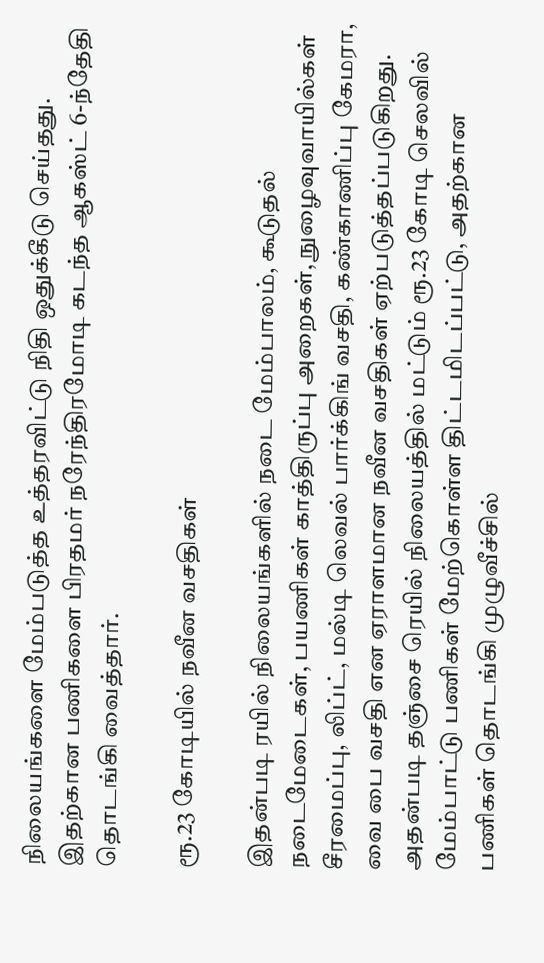நிலையங்களை மேம்படுத்த உத்தரவிட்டு நிதி ஒதுக்கீடு செய்தது. இதற்கான பணிகளை பிரதமர் நரேந்திரமோடி கடந்த ஆகஸ்ட் 6-ந்தேதி தொடங்கி வைத்தார்.

ரூ.23 கோடியில் நவீன வசதிகள்

இதன்படி ரயில் நிலையங்களில் நடை மேம்பாலம், கூடுதல் நடைமேடைகள், பயணிகள் காத்திருப்பு அறைகள், நுழைவுவாயில்கள் சீரமைப்பு, லிப்ட், மல்டி லெவல் பார்க்கிங் வசதி, கண்காணிப்பு கேமரா, வை பை வசதி என ஏராளமான நவீன வசதிகள் ஏற்படுத்தப்படுகிறது. அதன்படி தஞ்சை ரெயில் நிலையத்தில் மட்டும் ரூ.23 கோடி செலவில் மேம்பாட்டு பணிகள் மேற்கொள்ள திட்டமிடப்பட்டு, அதற்கான பணிகள் தொடங்கி முழுவீச்சில்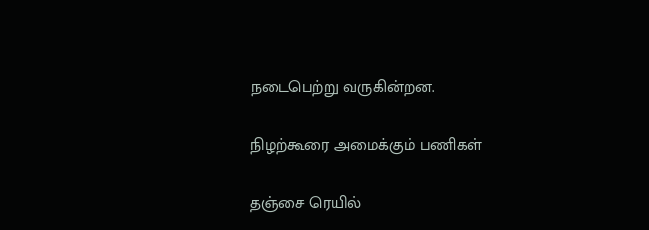நடைபெற்று வருகின்றன.

நிழற்கூரை அமைக்கும் பணிகள்

தஞ்சை ரெயில்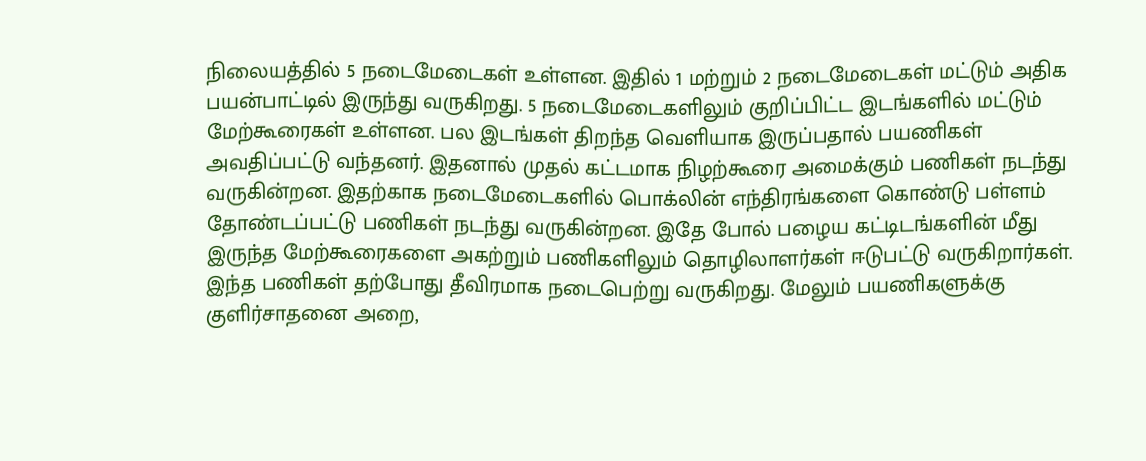நிலையத்தில் 5 நடைமேடைகள் உள்ளன. இதில் 1 மற்றும் 2 நடைமேடைகள் மட்டும் அதிக பயன்பாட்டில் இருந்து வருகிறது. 5 நடைமேடைகளிலும் குறிப்பிட்ட இடங்களில் மட்டும் மேற்கூரைகள் உள்ளன. பல இடங்கள் திறந்த வெளியாக இருப்பதால் பயணிகள் அவதிப்பட்டு வந்தனர். இதனால் முதல் கட்டமாக நிழற்கூரை அமைக்கும் பணிகள் நடந்து வருகின்றன. இதற்காக நடைமேடைகளில் பொக்லின் எந்திரங்களை கொண்டு பள்ளம் தோண்டப்பட்டு பணிகள் நடந்து வருகின்றன. இதே போல் பழைய கட்டிடங்களின் மீது இருந்த மேற்கூரைகளை அகற்றும் பணிகளிலும் தொழிலாளர்கள் ஈடுபட்டு வருகிறார்கள். இந்த பணிகள் தற்போது தீவிரமாக நடைபெற்று வருகிறது. மேலும் பயணிகளுக்கு குளிர்சாதனை அறை,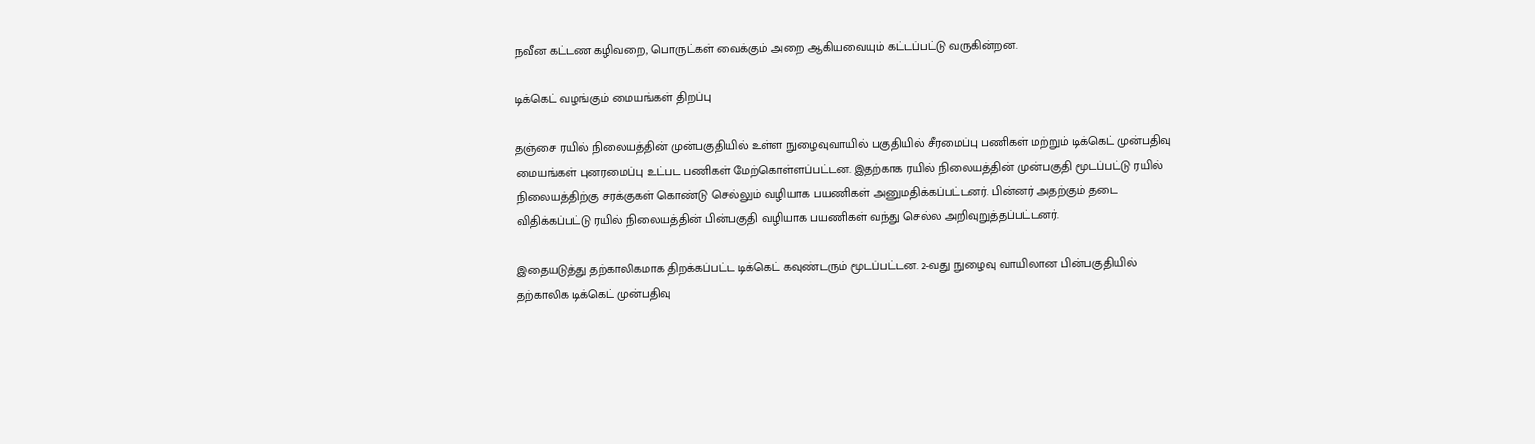நவீன கட்டண கழிவறை, பொருட்கள் வைக்கும் அறை ஆகியவையும் கட்டப்பட்டு வருகின்றன.

டிக்கெட் வழங்கும் மையங்கள் திறப்பு

தஞ்சை ரயில் நிலையத்தின் முன்பகுதியில் உள்ள நுழைவுவாயில் பகுதியில் சீரமைப்பு பணிகள் மற்றும் டிக்கெட் முன்பதிவு மையங்கள் புனரமைப்பு உட்பட பணிகள் மேற்கொள்ளப்பட்டன. இதற்காக ரயில் நிலையத்தின் முன்பகுதி மூடப்பட்டு ரயில் நிலையத்திற்கு சரக்குகள் கொண்டு செல்லும் வழியாக பயணிகள் அனுமதிக்கப்பட்டனர். பின்னர் அதற்கும் தடை விதிக்கப்பட்டு ரயில் நிலையத்தின் பின்பகுதி வழியாக பயணிகள் வந்து செல்ல அறிவுறுத்தப்பட்டனர்.

இதையடுத்து தற்காலிகமாக திறக்கப்பட்ட டிக்கெட் கவுண்டரும் மூடப்பட்டன. 2-வது நுழைவு வாயிலான பின்பகுதியில் தற்காலிக டிக்கெட் முன்பதிவு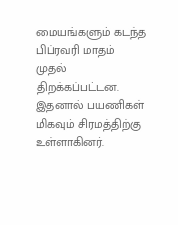மையங்களும் கடந்த பிப்ரவரி மாதம் முதல் திறக்கப்பட்டன. இதனால் பயணிகள் மிகவும் சிரமத்திற்கு உள்ளாகினர்.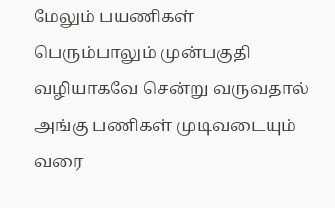மேலும் பயணிகள் பெரும்பாலும் முன்பகுதி வழியாகவே சென்று வருவதால் அங்கு பணிகள் முடிவடையும் வரை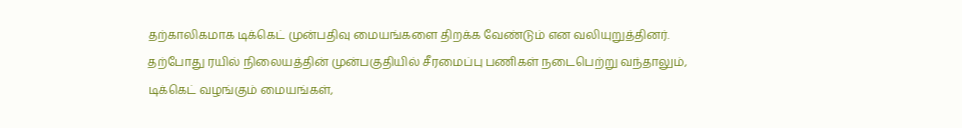தற்காலிகமாக டிக்கெட் முன்பதிவு மையங்களை திறக்க வேண்டும் என வலியுறுத்தினர். தற்போது ரயில் நிலையத்தின் முன்பகுதியில் சீரமைப்பு பணிகள் நடைபெற்று வந்தாலும், டிக்கெட் வழங்கும் மையங்கள்,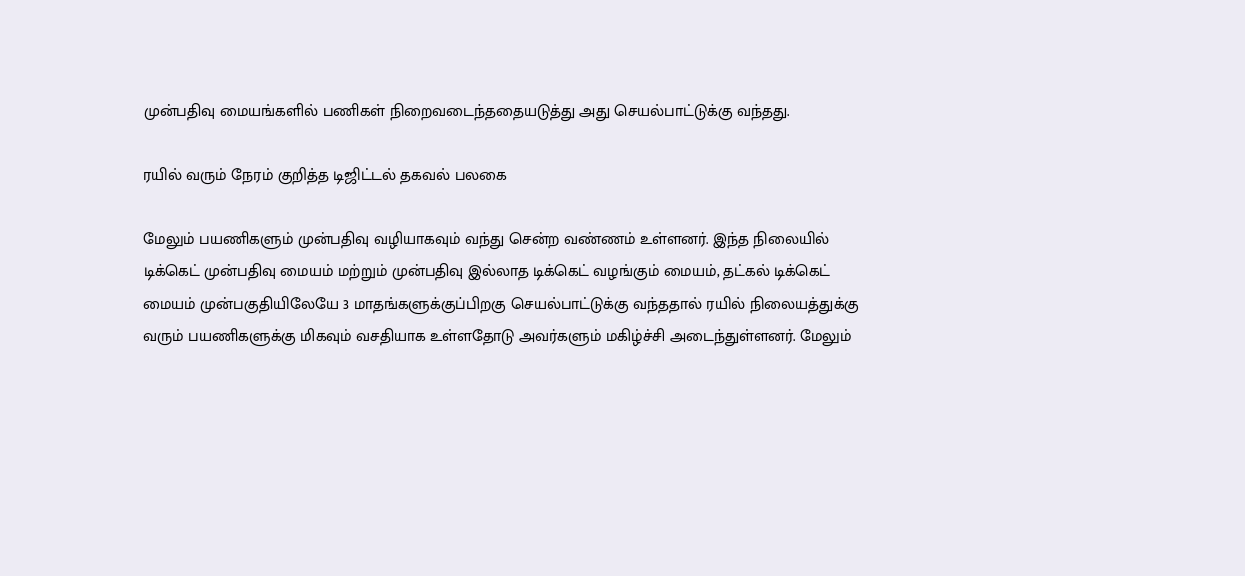முன்பதிவு மையங்களில் பணிகள் நிறைவடைந்ததையடுத்து அது செயல்பாட்டுக்கு வந்தது.

ரயில் வரும் நேரம் குறித்த டிஜிட்டல் தகவல் பலகை

மேலும் பயணிகளும் முன்பதிவு வழியாகவும் வந்து சென்ற வண்ணம் உள்ளனர். இந்த நிலையில் டிக்கெட் முன்பதிவு மையம் மற்றும் முன்பதிவு இல்லாத டிக்கெட் வழங்கும் மையம், தட்கல் டிக்கெட் மையம் முன்பகுதியிலேயே 3 மாதங்களுக்குப்பிறகு செயல்பாட்டுக்கு வந்ததால் ரயில் நிலையத்துக்கு வரும் பயணிகளுக்கு மிகவும் வசதியாக உள்ளதோடு அவர்களும் மகிழ்ச்சி அடைந்துள்ளனர். மேலும்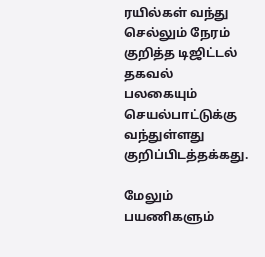ரயில்கள் வந்து செல்லும் நேரம் குறித்த டிஜிட்டல் தகவல் பலகையும் செயல்பாட்டுக்கு வந்துள்ளது குறிப்பிடத்தக்கது.

மேலும் பயணிகளும்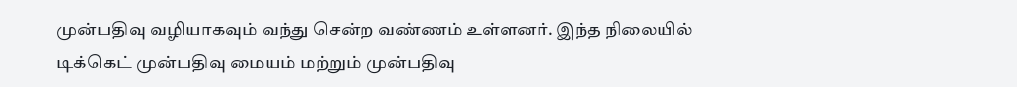முன்பதிவு வழியாகவும் வந்து சென்ற வண்ணம் உள்ளனர். இந்த நிலையில் டிக்கெட் முன்பதிவு மையம் மற்றும் முன்பதிவு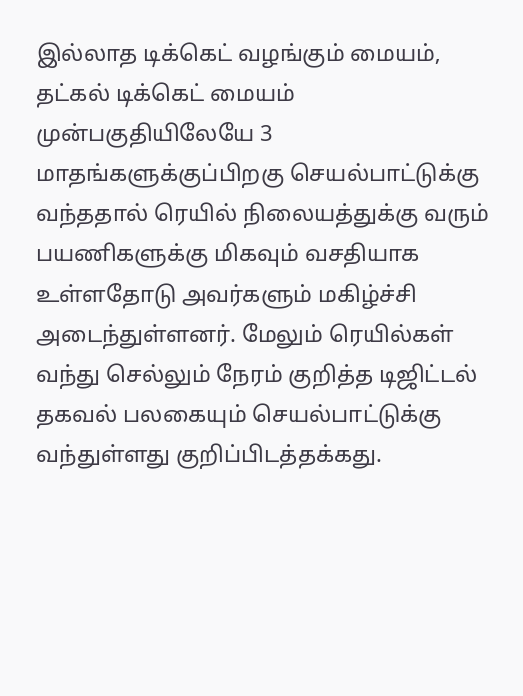இல்லாத டிக்கெட் வழங்கும் மையம், தட்கல் டிக்கெட் மையம் முன்பகுதியிலேயே 3 மாதங்களுக்குப்பிறகு செயல்பாட்டுக்கு வந்ததால் ரெயில் நிலையத்துக்கு வரும் பயணிகளுக்கு மிகவும் வசதியாக உள்ளதோடு அவர்களும் மகிழ்ச்சி அடைந்துள்ளனர். மேலும் ரெயில்கள் வந்து செல்லும் நேரம் குறித்த டிஜிட்டல் தகவல் பலகையும் செயல்பாட்டுக்கு வந்துள்ளது குறிப்பிடத்தக்கது.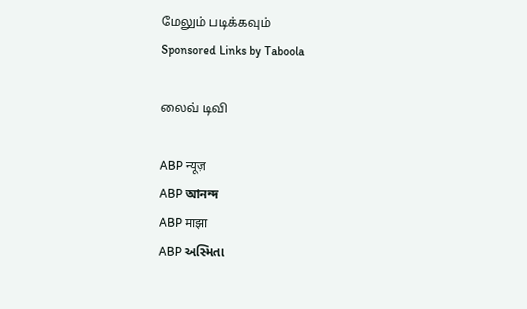மேலும் படிக்கவும்
Sponsored Links by Taboola

லைவ் டிவி

ABP न्यूज़
ABP আনন্দ
ABP माझा
ABP અસ્મિતા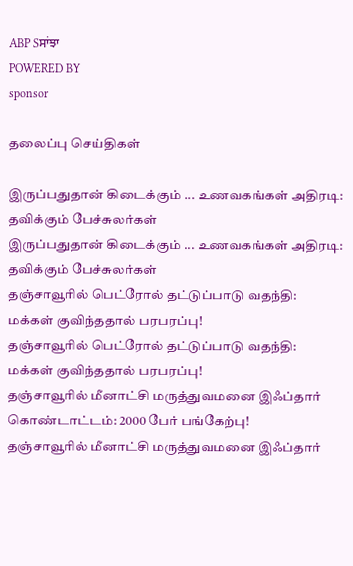ABP Sਸਾਂਝਾ
POWERED BY
sponsor

தலைப்பு செய்திகள்

இருப்பதுதான் கிடைக்கும் ... உணவகங்கள் அதிரடி: தவிக்கும் பேச்சுலர்கள்
இருப்பதுதான் கிடைக்கும் ... உணவகங்கள் அதிரடி: தவிக்கும் பேச்சுலர்கள்
தஞ்சாவூரில் பெட்ரோல் தட்டுப்பாடு வதந்தி: மக்கள் குவிந்ததால் பரபரப்பு!
தஞ்சாவூரில் பெட்ரோல் தட்டுப்பாடு வதந்தி: மக்கள் குவிந்ததால் பரபரப்பு!
தஞ்சாவூரில் மீனாட்சி மருத்துவமனை இஃப்தார் கொண்டாட்டம்: 2000 பேர் பங்கேற்பு!
தஞ்சாவூரில் மீனாட்சி மருத்துவமனை இஃப்தார்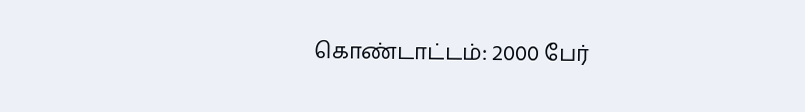கொண்டாட்டம்: 2000 பேர்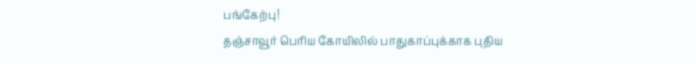பங்கேற்பு!
தஞ்சாவூர் பெரிய கோயிலில் பாதுகாப்புக்காக புதிய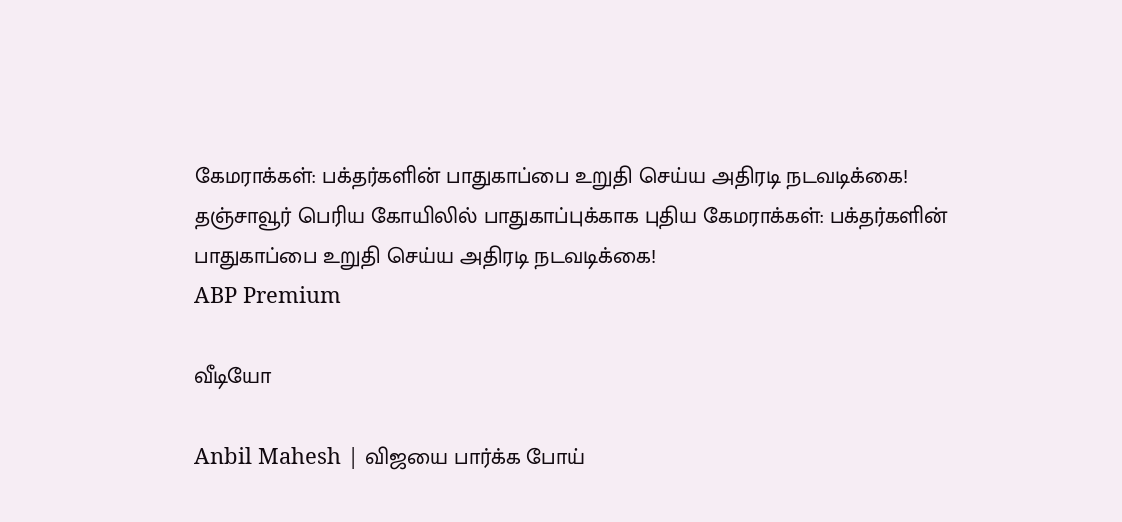கேமராக்கள்: பக்தர்களின் பாதுகாப்பை உறுதி செய்ய அதிரடி நடவடிக்கை!
தஞ்சாவூர் பெரிய கோயிலில் பாதுகாப்புக்காக புதிய கேமராக்கள்: பக்தர்களின் பாதுகாப்பை உறுதி செய்ய அதிரடி நடவடிக்கை!
ABP Premium

வீடியோ

Anbil Mahesh | விஜயை பார்க்க போய்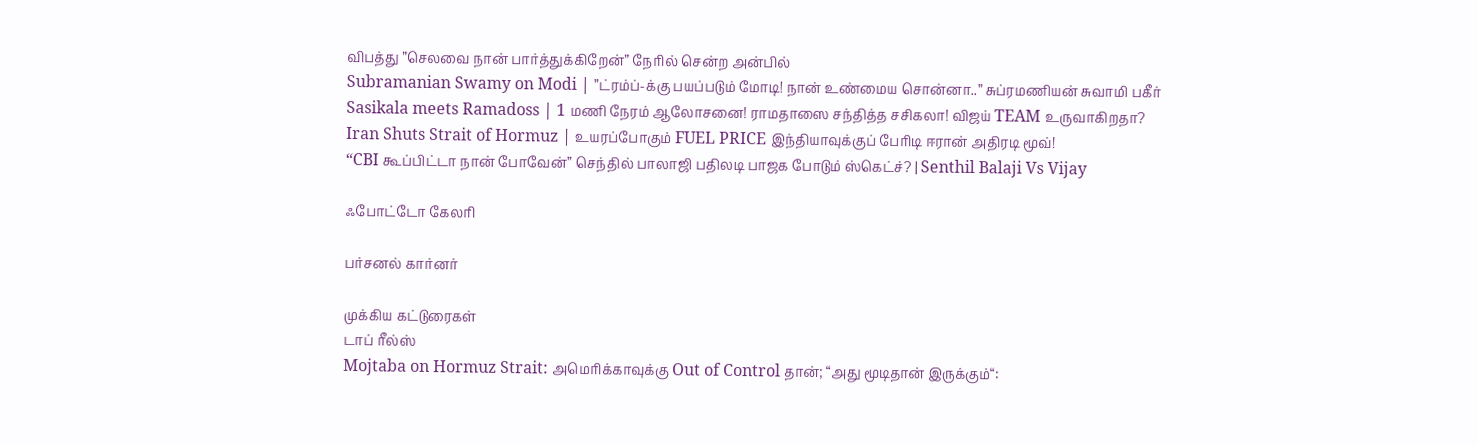விபத்து ”செலவை நான் பார்த்துக்கிறேன்” நேரில் சென்ற அன்பில்
Subramanian Swamy on Modi | ”ட்ரம்ப்-க்கு பயப்படும் மோடி! நான் உண்மைய சொன்னா..” சுப்ரமணியன் சுவாமி பகீர்
Sasikala meets Ramadoss | 1 மணி நேரம் ஆலோசனை! ராமதாஸை சந்தித்த சசிகலா! விஜய் TEAM உருவாகிறதா?
Iran Shuts Strait of Hormuz | உயரப்போகும் FUEL PRICE இந்தியாவுக்குப் பேரிடி ஈரான் அதிரடி மூவ்!
“CBI கூப்பிட்டா நான் போவேன்” செந்தில் பாலாஜி பதிலடி பாஜக போடும் ஸ்கெட்ச்? | Senthil Balaji Vs Vijay

ஃபோட்டோ கேலரி

பர்சனல் கார்னர்

முக்கிய கட்டுரைகள்
டாப் ரீல்ஸ்
Mojtaba on Hormuz Strait: அமெரிக்காவுக்கு Out of Control தான்; “அது மூடிதான் இருக்கும்“: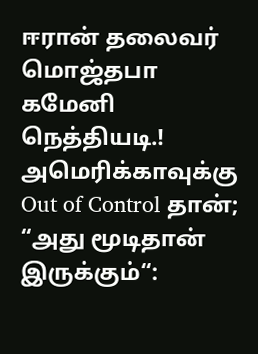ஈரான் தலைவர் மொஜ்தபா கமேனி நெத்தியடி.!
அமெரிக்காவுக்கு Out of Control தான்; “அது மூடிதான் இருக்கும்“: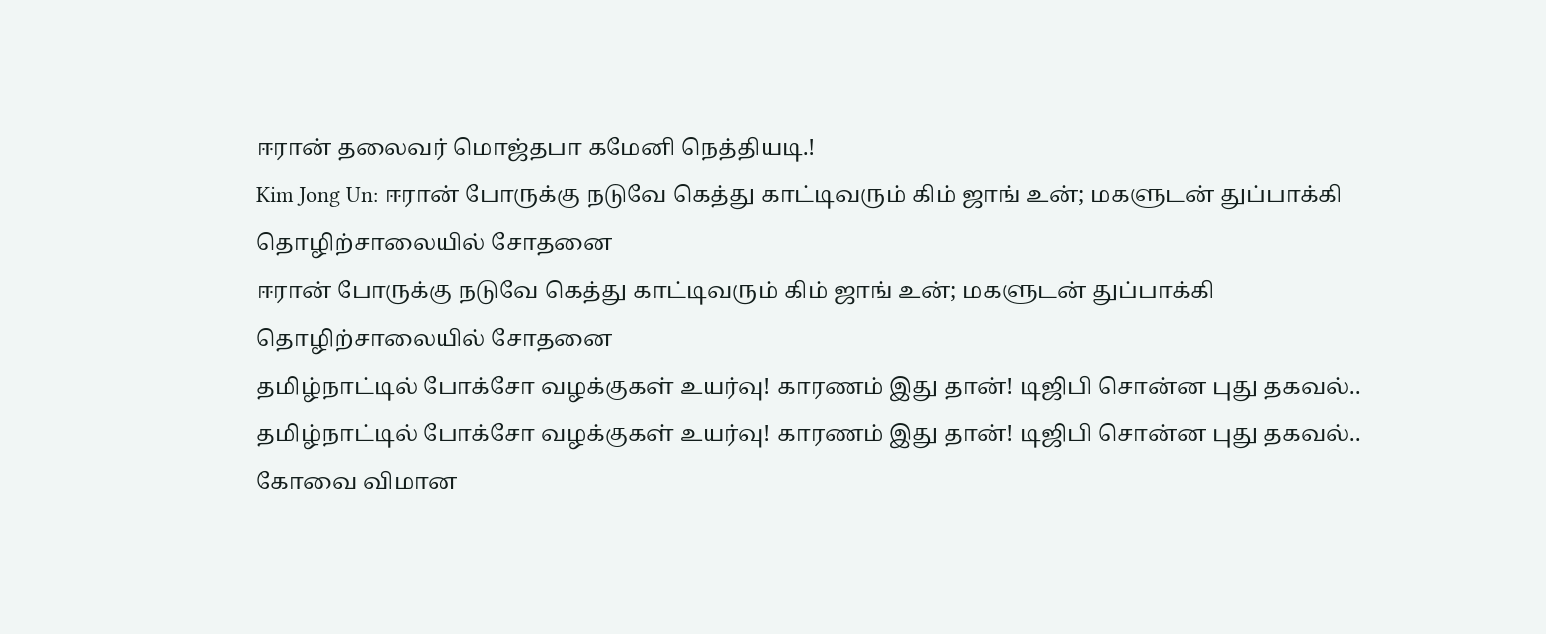ஈரான் தலைவர் மொஜ்தபா கமேனி நெத்தியடி.!
Kim Jong Un: ஈரான் போருக்கு நடுவே கெத்து காட்டிவரும் கிம் ஜாங் உன்; மகளுடன் துப்பாக்கி தொழிற்சாலையில் சோதனை
ஈரான் போருக்கு நடுவே கெத்து காட்டிவரும் கிம் ஜாங் உன்; மகளுடன் துப்பாக்கி தொழிற்சாலையில் சோதனை
தமிழ்நாட்டில் போக்சோ வழக்குகள் உயர்வு! காரணம் இது தான்! டிஜிபி சொன்ன புது தகவல்..
தமிழ்நாட்டில் போக்சோ வழக்குகள் உயர்வு! காரணம் இது தான்! டிஜிபி சொன்ன புது தகவல்..
கோவை விமான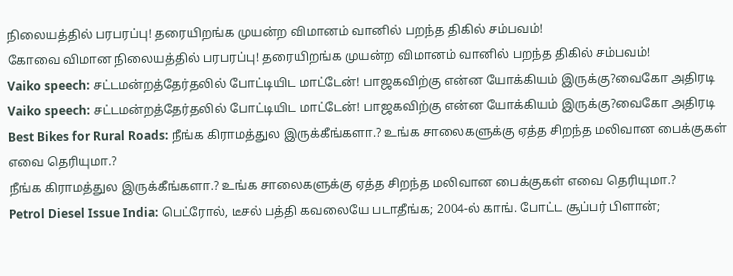நிலையத்தில் பரபரப்பு! தரையிறங்க முயன்ற விமானம் வானில் பறந்த திகில் சம்பவம்!
கோவை விமான நிலையத்தில் பரபரப்பு! தரையிறங்க முயன்ற விமானம் வானில் பறந்த திகில் சம்பவம்!
Vaiko speech: சட்டமன்றத்தேர்தலில் போட்டியிட மாட்டேன்! பாஜகவிற்கு என்ன யோக்கியம் இருக்கு?வைகோ அதிரடி
Vaiko speech: சட்டமன்றத்தேர்தலில் போட்டியிட மாட்டேன்! பாஜகவிற்கு என்ன யோக்கியம் இருக்கு?வைகோ அதிரடி
Best Bikes for Rural Roads: நீங்க கிராமத்துல இருக்கீங்களா.? உங்க சாலைகளுக்கு ஏத்த சிறந்த மலிவான பைக்குகள் எவை தெரியுமா.?
நீங்க கிராமத்துல இருக்கீங்களா.? உங்க சாலைகளுக்கு ஏத்த சிறந்த மலிவான பைக்குகள் எவை தெரியுமா.?
Petrol Diesel Issue India: பெட்ரோல், டீசல் பத்தி கவலையே படாதீங்க; 2004-ல் காங். போட்ட சூப்பர் பிளான்;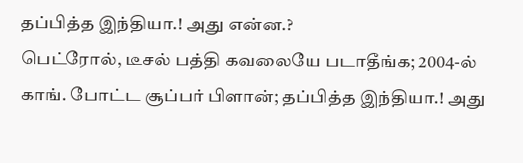தப்பித்த இந்தியா.! அது என்ன.?
பெட்ரோல், டீசல் பத்தி கவலையே படாதீங்க; 2004-ல் காங். போட்ட சூப்பர் பிளான்; தப்பித்த இந்தியா.! அது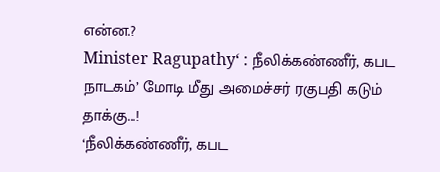என்ன.?
Minister Ragupathy‘ : நீலிக்கண்ணீர், கபட நாடகம்’ மோடி மீது அமைச்சர் ரகுபதி கடும் தாக்கு...!
‘நீலிக்கண்ணீர், கபட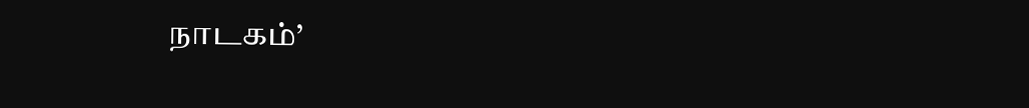நாடகம்’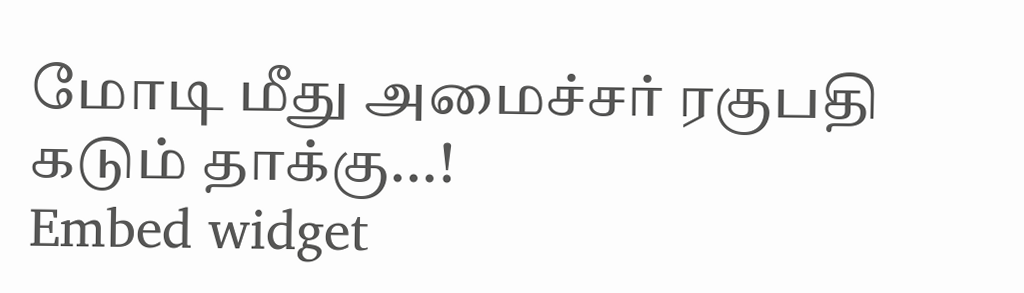மோடி மீது அமைச்சர் ரகுபதி கடும் தாக்கு...!
Embed widget